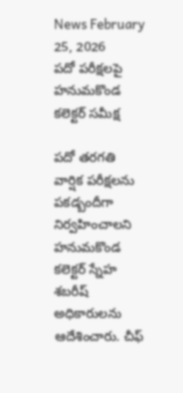News February 25, 2026
పదో పరీక్షలపై హనుమకొండ కలెక్టర్ సమీక్ష

పదో తరగతి వార్షిక పరీక్షలను పకడ్బందీగా నిర్వహించాలని హనుమకొండ కలెక్టర్ స్నేహ శబరీష్ అధికారులను ఆదేశించారు. చీఫ్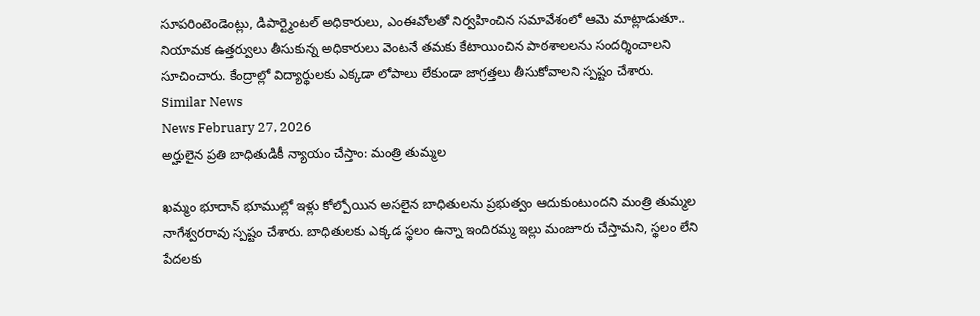సూపరింటెండెంట్లు, డిపార్ట్మెంటల్ అధికారులు, ఎంఈవోలతో నిర్వహించిన సమావేశంలో ఆమె మాట్లాడుతూ.. నియామక ఉత్తర్వులు తీసుకున్న అధికారులు వెంటనే తమకు కేటాయించిన పాఠశాలలను సందర్శించాలని సూచించారు. కేంద్రాల్లో విద్యార్థులకు ఎక్కడా లోపాలు లేకుండా జాగ్రత్తలు తీసుకోవాలని స్పష్టం చేశారు.
Similar News
News February 27, 2026
అర్హులైన ప్రతి బాధితుడికీ న్యాయం చేస్తాం: మంత్రి తుమ్మల

ఖమ్మం భూదాన్ భూముల్లో ఇళ్లు కోల్పోయిన అసలైన బాధితులను ప్రభుత్వం ఆదుకుంటుందని మంత్రి తుమ్మల నాగేశ్వరరావు స్పష్టం చేశారు. బాధితులకు ఎక్కడ స్థలం ఉన్నా ఇందిరమ్మ ఇల్లు మంజూరు చేస్తామని, స్థలం లేని పేదలకు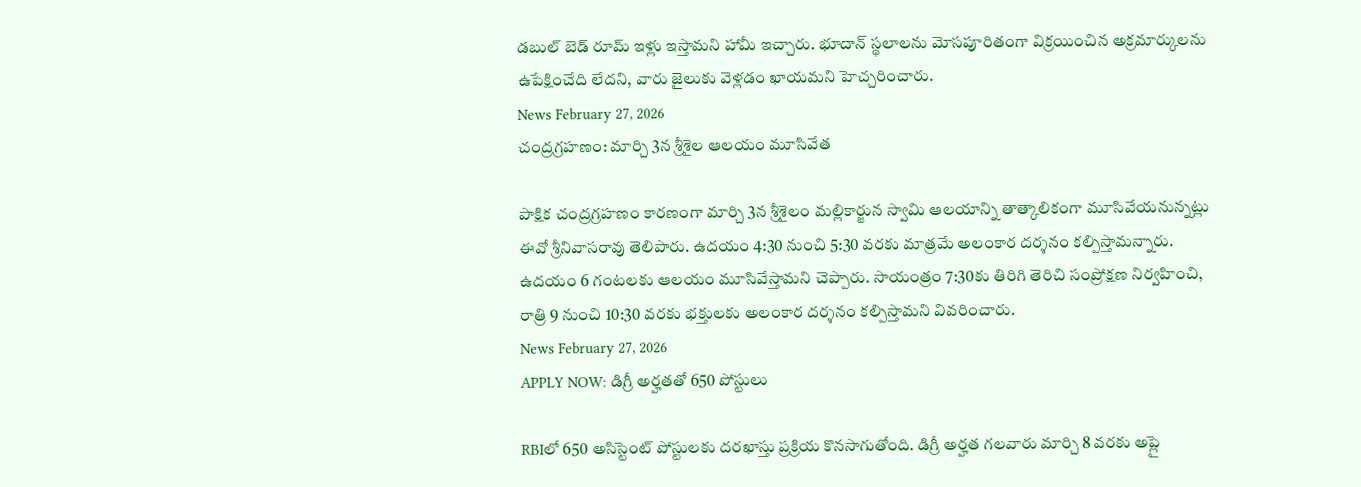డబుల్ బెడ్ రూమ్ ఇళ్లు ఇస్తామని హామీ ఇచ్చారు. భూదాన్ స్థలాలను మోసపూరితంగా విక్రయించిన అక్రమార్కులను ఉపేక్షించేది లేదని, వారు జైలుకు వెళ్లడం ఖాయమని హెచ్చరించారు.
News February 27, 2026
చంద్రగ్రహణం: మార్చి 3న శ్రీశైల ఆలయం మూసివేత

పాక్షిక చంద్రగ్రహణం కారణంగా మార్చి 3న శ్రీశైలం మల్లికార్జున స్వామి ఆలయాన్ని తాత్కాలికంగా మూసివేయనున్నట్లు ఈవో శ్రీనివాసరావు తెలిపారు. ఉదయం 4:30 నుంచి 5:30 వరకు మాత్రమే అలంకార దర్శనం కల్పిస్తామన్నారు. ఉదయం 6 గంటలకు ఆలయం మూసివేస్తామని చెప్పారు. సాయంత్రం 7:30కు తిరిగి తెరిచి సంప్రోక్షణ నిర్వహించి, రాత్రి 9 నుంచి 10:30 వరకు భక్తులకు అలంకార దర్శనం కల్పిస్తామని వివరించారు.
News February 27, 2026
APPLY NOW: డిగ్రీ అర్హతతో 650 పోస్టులు

RBIలో 650 అసిస్టెంట్ పోస్టులకు దరఖాస్తు ప్రక్రియ కొనసాగుతోంది. డిగ్రీ అర్హత గలవారు మార్చి 8 వరకు అప్లై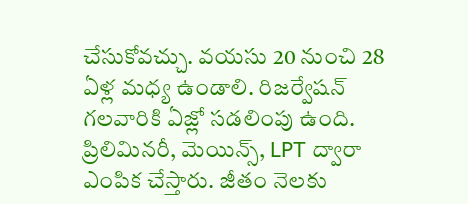చేసుకోవచ్చు. వయసు 20 నుంచి 28 ఏళ్ల మధ్య ఉండాలి. రిజర్వేషన్ గలవారికి ఏజ్లో సడలింపు ఉంది. ప్రిలిమినరీ, మెయిన్స్, LPT ద్వారా ఎంపిక చేస్తారు. జీతం నెలకు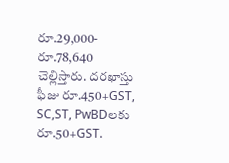రూ.29,000-రూ.78,640 చెల్లిస్తారు. దరఖాస్తు ఫీజు రూ.450+GST, SC,ST, PwBDలకు రూ.50+GST.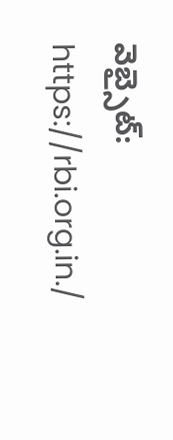వెబ్సైట్: https://rbi.org.in./